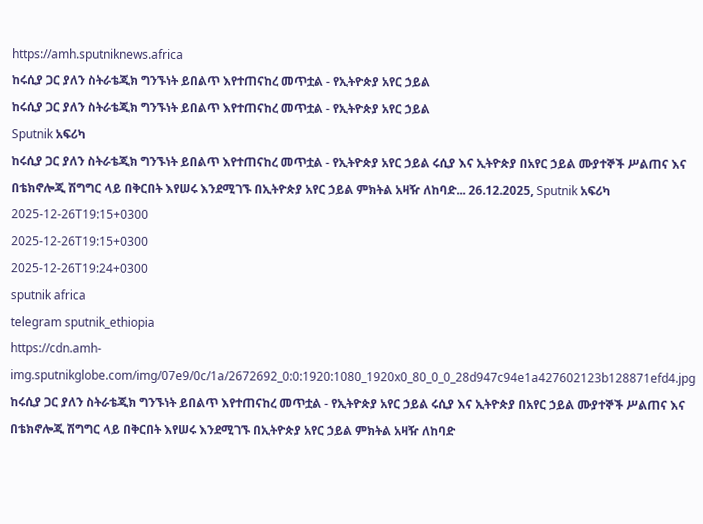https://amh.sputniknews.africa
ከሩሲያ ጋር ያለን ስትራቴጂክ ግንኙነት ይበልጥ እየተጠናከረ መጥቷል - የኢትዮጵያ አየር ኃይል
ከሩሲያ ጋር ያለን ስትራቴጂክ ግንኙነት ይበልጥ እየተጠናከረ መጥቷል - የኢትዮጵያ አየር ኃይል
Sputnik አፍሪካ
ከሩሲያ ጋር ያለን ስትራቴጂክ ግንኙነት ይበልጥ እየተጠናከረ መጥቷል - የኢትዮጵያ አየር ኃይል ሩሲያ እና ኢትዮጵያ በአየር ኃይል ሙያተኞች ሥልጠና እና በቴክኖሎጂ ሽግግር ላይ በቅርበት እየሠሩ እንደሚገኙ በኢትዮጵያ አየር ኃይል ምክትል አዛዥ ለከባድ... 26.12.2025, Sputnik አፍሪካ
2025-12-26T19:15+0300
2025-12-26T19:15+0300
2025-12-26T19:24+0300
sputnik africa
telegram sputnik_ethiopia
https://cdn.amh-img.sputnikglobe.com/img/07e9/0c/1a/2672692_0:0:1920:1080_1920x0_80_0_0_28d947c94e1a427602123b128871efd4.jpg
ከሩሲያ ጋር ያለን ስትራቴጂክ ግንኙነት ይበልጥ እየተጠናከረ መጥቷል - የኢትዮጵያ አየር ኃይል ሩሲያ እና ኢትዮጵያ በአየር ኃይል ሙያተኞች ሥልጠና እና በቴክኖሎጂ ሽግግር ላይ በቅርበት እየሠሩ እንደሚገኙ በኢትዮጵያ አየር ኃይል ምክትል አዛዥ ለከባድ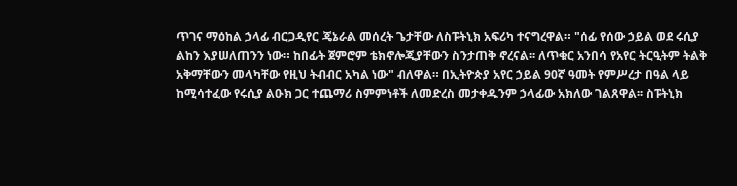ጥገና ማዕከል ኃላፊ ብርጋዲየር ጄኔራል መሰረት ጌታቸው ለስፑትኒክ አፍሪካ ተናግረዋል። "ሰፊ የሰው ኃይል ወደ ሩሲያ ልከን እያሠለጠንን ነው። ከበፊት ጀምሮም ቴክኖሎጂያቸውን ስንታጠቅ ኖረናል፡፡ ለጥቁር አንበሳ የአየር ትርዒትም ትልቅ አቅማቸውን መላካቸው የዚህ ትብብር አካል ነው" ብለዋል። በኢትዮጵያ አየር ኃይል 90ኛ ዓመት የምሥረታ በዓል ላይ ከሚሳተፈው የሩሲያ ልዑክ ጋር ተጨማሪ ስምምነቶች ለመድረስ መታቀዱንም ኃላፊው አክለው ገልጸዋል፡፡ ስፑትኒክ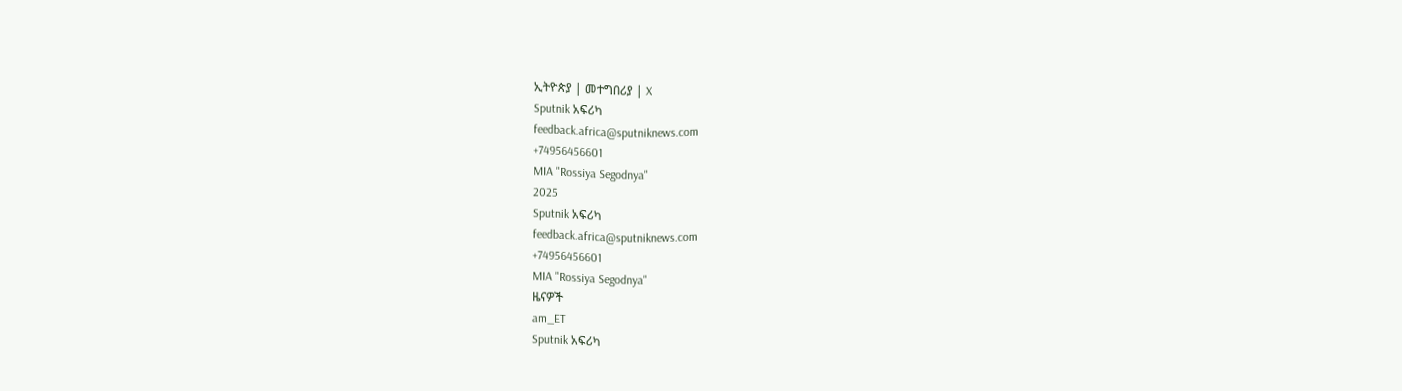ኢትዮጵያ | መተግበሪያ | X
Sputnik አፍሪካ
feedback.africa@sputniknews.com
+74956456601
MIA "Rossiya Segodnya"
2025
Sputnik አፍሪካ
feedback.africa@sputniknews.com
+74956456601
MIA "Rossiya Segodnya"
ዜናዎች
am_ET
Sputnik አፍሪካ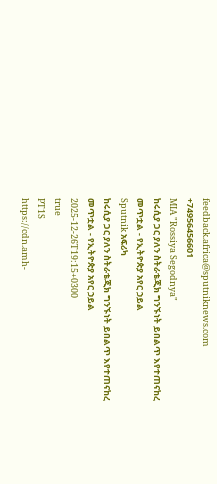feedback.africa@sputniknews.com
+74956456601
MIA "Rossiya Segodnya"
ከሩሲያ ጋር ያለን ስትራቴጂክ ግንኙነት ይበልጥ እየተጠናከረ መጥቷል - የኢትዮጵያ አየር ኃይል
Sputnik አፍሪካ
ከሩሲያ ጋር ያለን ስትራቴጂክ ግንኙነት ይበልጥ እየተጠናከረ መጥቷል - የኢትዮጵያ አየር ኃይል
2025-12-26T19:15+0300
true
PT1S
https://cdn.amh-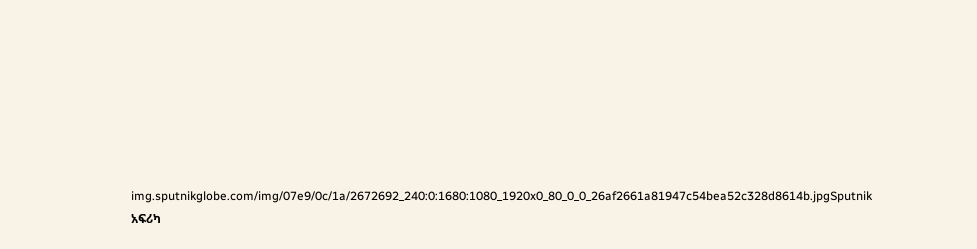img.sputnikglobe.com/img/07e9/0c/1a/2672692_240:0:1680:1080_1920x0_80_0_0_26af2661a81947c54bea52c328d8614b.jpgSputnik አፍሪካ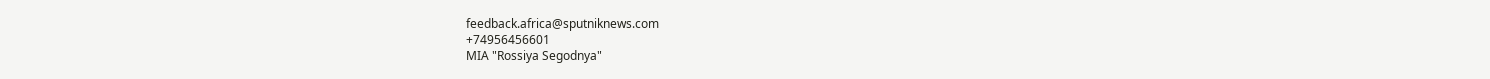feedback.africa@sputniknews.com
+74956456601
MIA "Rossiya Segodnya"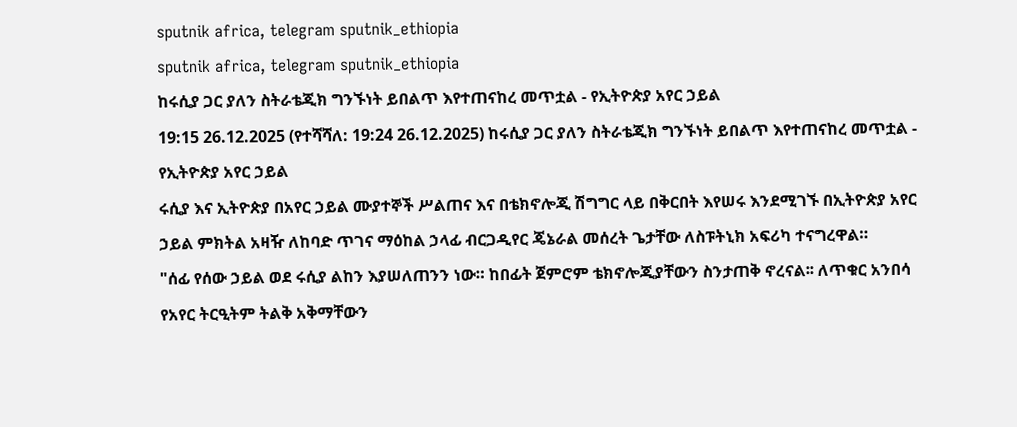sputnik africa, telegram sputnik_ethiopia
sputnik africa, telegram sputnik_ethiopia
ከሩሲያ ጋር ያለን ስትራቴጂክ ግንኙነት ይበልጥ እየተጠናከረ መጥቷል - የኢትዮጵያ አየር ኃይል
19:15 26.12.2025 (የተሻሻለ: 19:24 26.12.2025) ከሩሲያ ጋር ያለን ስትራቴጂክ ግንኙነት ይበልጥ እየተጠናከረ መጥቷል - የኢትዮጵያ አየር ኃይል
ሩሲያ እና ኢትዮጵያ በአየር ኃይል ሙያተኞች ሥልጠና እና በቴክኖሎጂ ሽግግር ላይ በቅርበት እየሠሩ እንደሚገኙ በኢትዮጵያ አየር ኃይል ምክትል አዛዥ ለከባድ ጥገና ማዕከል ኃላፊ ብርጋዲየር ጄኔራል መሰረት ጌታቸው ለስፑትኒክ አፍሪካ ተናግረዋል።
"ሰፊ የሰው ኃይል ወደ ሩሲያ ልከን እያሠለጠንን ነው። ከበፊት ጀምሮም ቴክኖሎጂያቸውን ስንታጠቅ ኖረናል፡፡ ለጥቁር አንበሳ የአየር ትርዒትም ትልቅ አቅማቸውን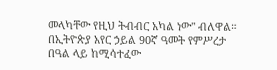መላካቸው የዚህ ትብብር አካል ነው" ብለዋል።
በኢትዮጵያ አየር ኃይል 90ኛ ዓመት የምሥረታ በዓል ላይ ከሚሳተፈው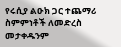የሩሲያ ልዑክ ጋር ተጨማሪ ስምምነቶች ለመድረስ መታቀዱንም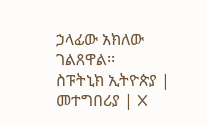ኃላፊው አክለው ገልጸዋል፡፡
ስፑትኒክ ኢትዮጵያ | መተግበሪያ | X